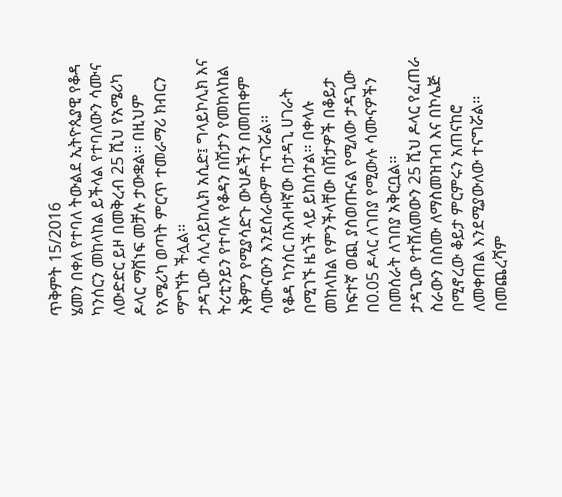ጥቅምት 15/2016
ሄመን በቀለ የተባለ ትውልደ ኢትዮጲያዊ የቆዳ ካንሰርን መከላከል ይችላል የተባለውን ሳሙና ለውድድር ይዞ በመቅረብ 25 ሺህ የአሜሪካ ዶላር ማሸነፍ መቻሉ ታውቋል፡፡ በዚህም የአሜሪካ ወጣት ምርጥ ተመራማሪ ክብርን ማግኘት ችሏል፡፡
ታዳጊው ሳሊሳይከሊክ አሲድ፤ ግላይኮሊክ እና ትሪቲንይን የተባሉ የቆዳን በሽታን የመከላከል አቅምን የሚያሳድጉ ውህዶችን በመጠቀም ሳሙናውን እንደሰራውም ተናገሯል፡፡
የቆዳ ካንሰር በአብዛኛው በታዳጊ ሀገራት በሚገኙ ዜጎች ላይ ይከሰታል፡፡ በቀላሉ መከላከል የምንችላቸው በሽታዎች በቆይታ ከፍተኛ ወጪ ያስወጡናል የሚለው ታዳጊው በ0.05 ዶላር ለገበያ የሚውሉ ሳሙናዎችን በመሰራት ለገበያ አቅርቧል፡፡
ታዳጊው የተሸለመውን 25 ሺህ ዶላር የፈጠራ ስራውን በስሙ ለማስመዝገብ እና በኮሌጅ በሚኖረው ቆይታ ምርምሩን አጠናከሮ ለመቀጠል እንደሚያውለው ተናግሯል፡፡
በመጨረሻም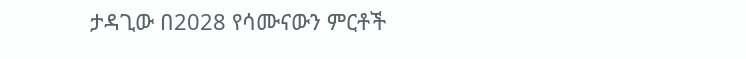ታዳጊው በ2028 የሳሙናውን ምርቶች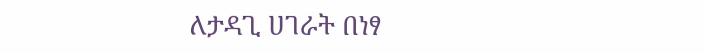ለታዳጊ ሀገራት በነፃ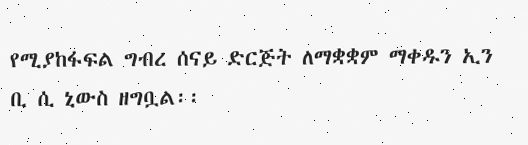የሚያከፋፍል ግብረ ሰናይ ድርጅት ለማቋቋም ማቀዱን ኢን ቢ ሲ ኒውስ ዘግቧል፡፡